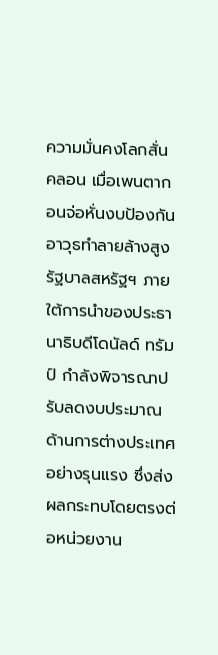ความมั่นคงโลกสั่นคลอน เมื่อเพนตากอนจ่อหั่นงบป้องกันอาวุธทำลายล้างสูง
รัฐบาลสหรัฐฯ ภายใต้การนำของประธานาธิบดีโดนัลด์ ทรัมป์ กำลังพิจารณาปรับลดงบประมาณด้านการต่างประเทศอย่างรุนแรง ซึ่งส่งผลกระทบโดยตรงต่อหน่วยงาน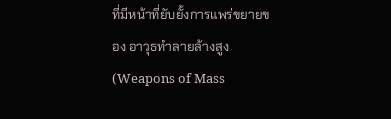ที่มีหน้าที่ยับยั้งการแพร่ขยายของ อาวุธทำลายล้างสูง (Weapons of Mass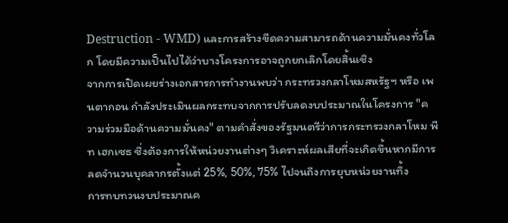Destruction - WMD) และการสร้างขีดความสามารถด้านความมั่นคงทั่วโลก โดยมีความเป็นไปได้ว่าบางโครงการอาจถูกยกเลิกโดยสิ้นเชิง
จากการเปิดเผยร่างเอกสารการทำงานพบว่า กระทรวงกลาโหมสหรัฐฯ หรือ เพนตากอน กำลังประเมินผลกระทบจากการปรับลดงบประมาณในโครงการ "ความร่วมมือด้านความมั่นคง" ตามคำสั่งของรัฐมนตรีว่าการกระทรวงกลาโหม พีท เฮกเซธ ซึ่งต้องการให้หน่วยงานต่างๆ วิเคราะห์ผลเสียที่จะเกิดขึ้นหากมีการลดจำนวนบุคลากรตั้งแต่ 25%, 50%, 75% ไปจนถึงการยุบหน่วยงานทิ้ง
การทบทวนงบประมาณค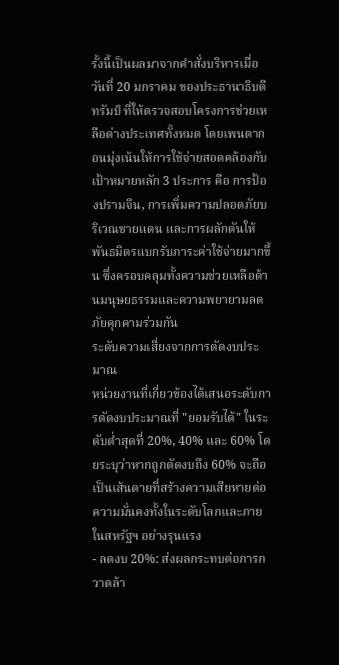รั้งนี้เป็นผลมาจากคำสั่งบริหารเมื่อวันที่ 20 มกราคม ของประธานาธิบดีทรัมป์ ที่ให้ตรวจสอบโครงการช่วยเหลือต่างประเทศทั้งหมด โดยเพนตากอนมุ่งเน้นให้การใช้จ่ายสอดคล้องกับเป้าหมายหลัก 3 ประการ คือ การป้องปรามจีน, การเพิ่มความปลอดภัยบริเวณชายแดน และการผลักดันให้พันธมิตรแบกรับภาระค่าใช้จ่ายมากขึ้น ซึ่งครอบคลุมทั้งความช่วยเหลือด้านมนุษยธรรมและความพยายามลดภัยคุกคามร่วมกัน
ระดับความเสี่ยงจากการตัดงบประมาณ
หน่วยงานที่เกี่ยวข้องได้เสนอระดับการตัดงบประมาณที่ "ยอมรับได้" ในระดับต่ำสุดที่ 20%, 40% และ 60% โดยระบุว่าหากถูกตัดงบถึง 60% จะถือเป็นเส้นตายที่สร้างความเสียหายต่อความมั่นคงทั้งในระดับโลกและภายในสหรัฐฯ อย่างรุนแรง
- ลดงบ 20%: ส่งผลกระทบต่อการกวาดล้า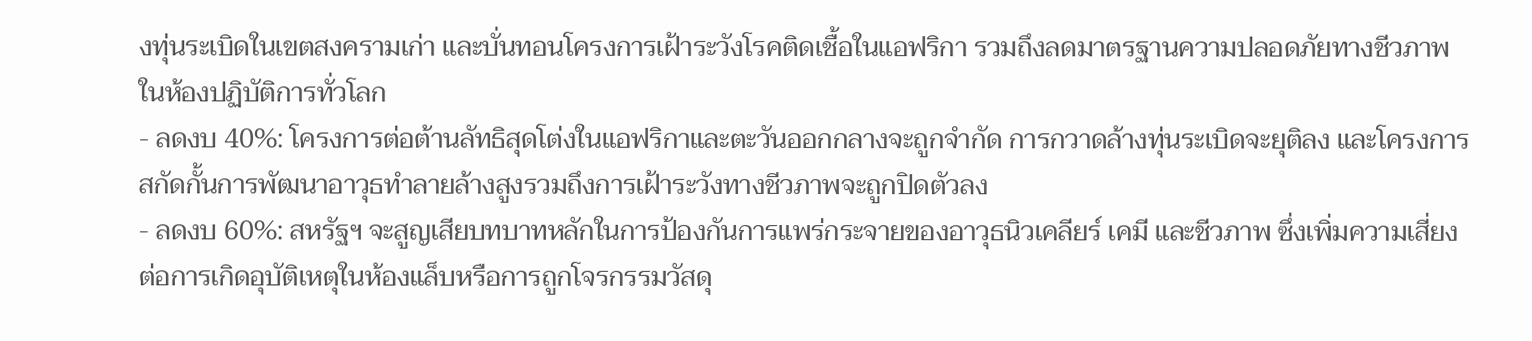งทุ่นระเบิดในเขตสงครามเก่า และบั่นทอนโครงการเฝ้าระวังโรคติดเชื้อในแอฟริกา รวมถึงลดมาตรฐานความปลอดภัยทางชีวภาพในห้องปฏิบัติการทั่วโลก
- ลดงบ 40%: โครงการต่อต้านลัทธิสุดโต่งในแอฟริกาและตะวันออกกลางจะถูกจำกัด การกวาดล้างทุ่นระเบิดจะยุติลง และโครงการสกัดกั้นการพัฒนาอาวุธทำลายล้างสูงรวมถึงการเฝ้าระวังทางชีวภาพจะถูกปิดตัวลง
- ลดงบ 60%: สหรัฐฯ จะสูญเสียบทบาทหลักในการป้องกันการแพร่กระจายของอาวุธนิวเคลียร์ เคมี และชีวภาพ ซึ่งเพิ่มความเสี่ยงต่อการเกิดอุบัติเหตุในห้องแล็บหรือการถูกโจรกรรมวัสดุ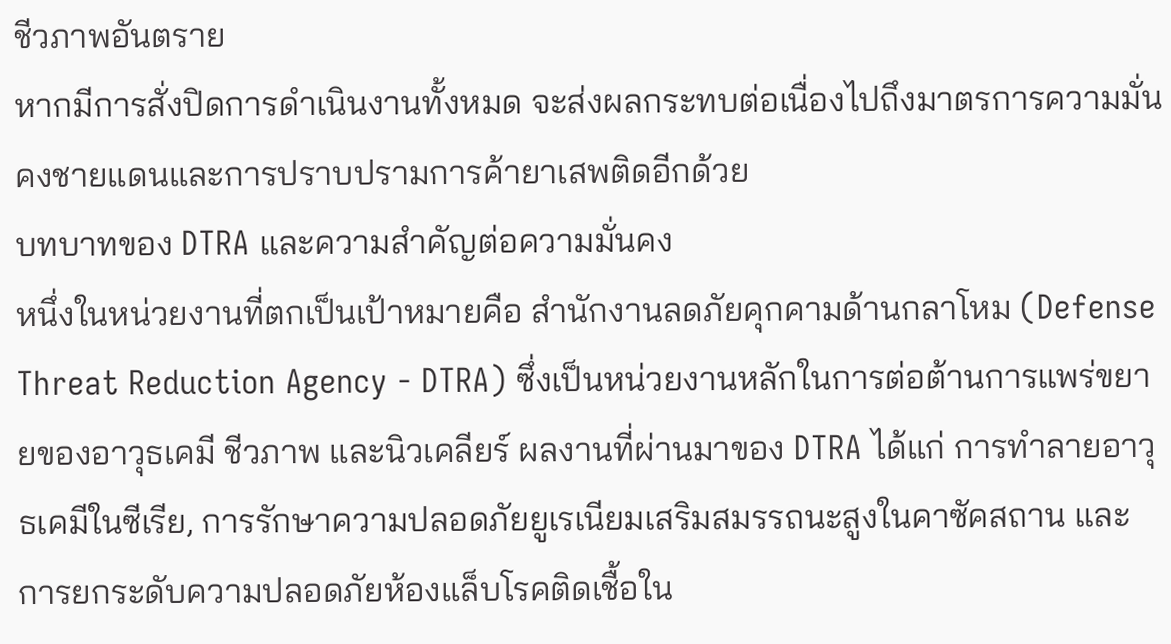ชีวภาพอันตราย
หากมีการสั่งปิดการดำเนินงานทั้งหมด จะส่งผลกระทบต่อเนื่องไปถึงมาตรการความมั่นคงชายแดนและการปราบปรามการค้ายาเสพติดอีกด้วย
บทบาทของ DTRA และความสำคัญต่อความมั่นคง
หนึ่งในหน่วยงานที่ตกเป็นเป้าหมายคือ สำนักงานลดภัยคุกคามด้านกลาโหม (Defense Threat Reduction Agency - DTRA) ซึ่งเป็นหน่วยงานหลักในการต่อต้านการแพร่ขยายของอาวุธเคมี ชีวภาพ และนิวเคลียร์ ผลงานที่ผ่านมาของ DTRA ได้แก่ การทำลายอาวุธเคมีในซีเรีย, การรักษาความปลอดภัยยูเรเนียมเสริมสมรรถนะสูงในคาซัคสถาน และการยกระดับความปลอดภัยห้องแล็บโรคติดเชื้อใน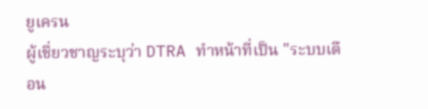ยูเครน
ผู้เชี่ยวชาญระบุว่า DTRA ทำหน้าที่เป็น "ระบบเตือน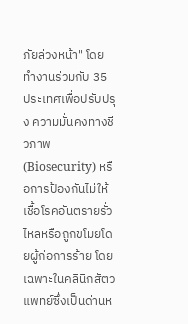ภัยล่วงหน้า" โดยทำงานร่วมกับ 35 ประเทศเพื่อปรับปรุง ความมั่นคงทางชีวภาพ (Biosecurity) หรือการป้องกันไม่ให้เชื้อโรคอันตรายรั่วไหลหรือถูกขโมยโดยผู้ก่อการร้าย โดยเฉพาะในคลินิกสัตวแพทย์ซึ่งเป็นด่านห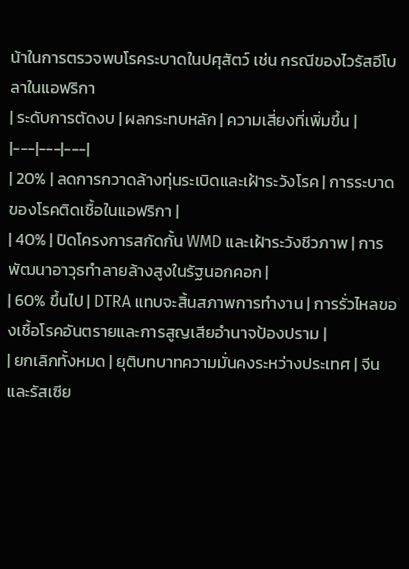น้าในการตรวจพบโรคระบาดในปศุสัตว์ เช่น กรณีของไวรัสอีโบลาในแอฟริกา
| ระดับการตัดงบ | ผลกระทบหลัก | ความเสี่ยงที่เพิ่มขึ้น |
|---|---|---|
| 20% | ลดการกวาดล้างทุ่นระเบิดและเฝ้าระวังโรค | การระบาดของโรคติดเชื้อในแอฟริกา |
| 40% | ปิดโครงการสกัดกั้น WMD และเฝ้าระวังชีวภาพ | การพัฒนาอาวุธทำลายล้างสูงในรัฐนอกคอก |
| 60% ขึ้นไป | DTRA แทบจะสิ้นสภาพการทำงาน | การรั่วไหลของเชื้อโรคอันตรายและการสูญเสียอำนาจป้องปราม |
| ยกเลิกทั้งหมด | ยุติบทบาทความมั่นคงระหว่างประเทศ | จีนและรัสเซีย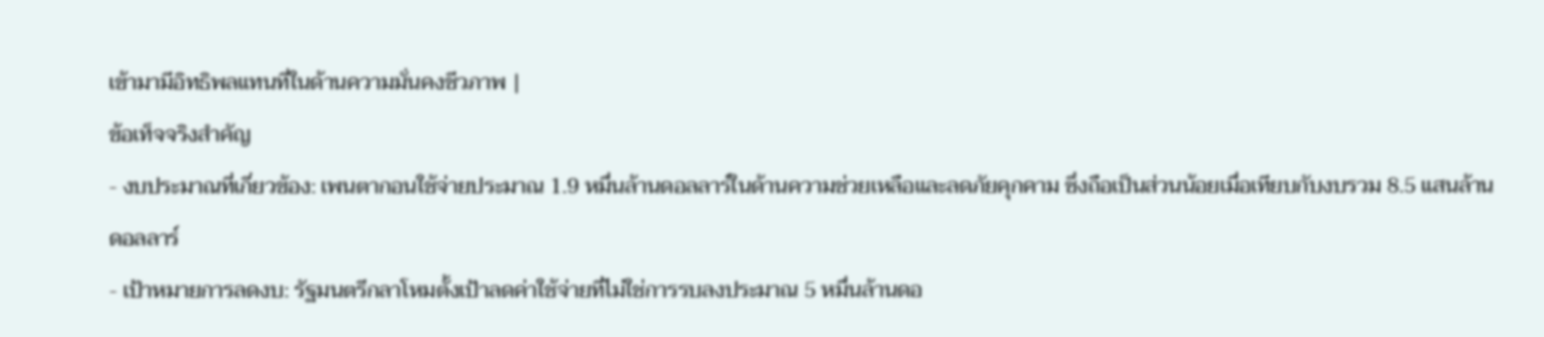เข้ามามีอิทธิพลแทนที่ในด้านความมั่นคงชีวภาพ |
ข้อเท็จจริงสำคัญ
- งบประมาณที่เกี่ยวข้อง: เพนตากอนใช้จ่ายประมาณ 1.9 หมื่นล้านดอลลาร์ในด้านความช่วยเหลือและลดภัยคุกคาม ซึ่งถือเป็นส่วนน้อยเมื่อเทียบกับงบรวม 8.5 แสนล้านดอลลาร์
- เป้าหมายการลดงบ: รัฐมนตรีกลาโหมตั้งเป้าลดค่าใช้จ่ายที่ไม่ใช่การรบลงประมาณ 5 หมื่นล้านดอ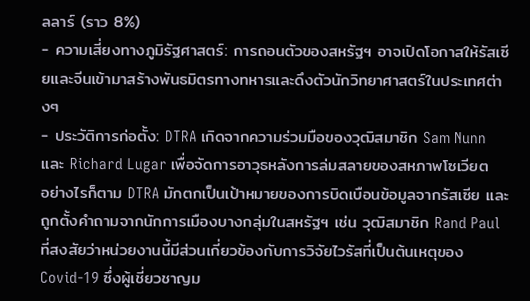ลลาร์ (ราว 8%)
- ความเสี่ยงทางภูมิรัฐศาสตร์: การถอนตัวของสหรัฐฯ อาจเปิดโอกาสให้รัสเซียและจีนเข้ามาสร้างพันธมิตรทางทหารและดึงตัวนักวิทยาศาสตร์ในประเทศต่างๆ
- ประวัติการก่อตั้ง: DTRA เกิดจากความร่วมมือของวุฒิสมาชิก Sam Nunn และ Richard Lugar เพื่อจัดการอาวุธหลังการล่มสลายของสหภาพโซเวียต
อย่างไรก็ตาม DTRA มักตกเป็นเป้าหมายของการบิดเบือนข้อมูลจากรัสเซีย และถูกตั้งคำถามจากนักการเมืองบางกลุ่มในสหรัฐฯ เช่น วุฒิสมาชิก Rand Paul ที่สงสัยว่าหน่วยงานนี้มีส่วนเกี่ยวข้องกับการวิจัยไวรัสที่เป็นต้นเหตุของ Covid-19 ซึ่งผู้เชี่ยวชาญม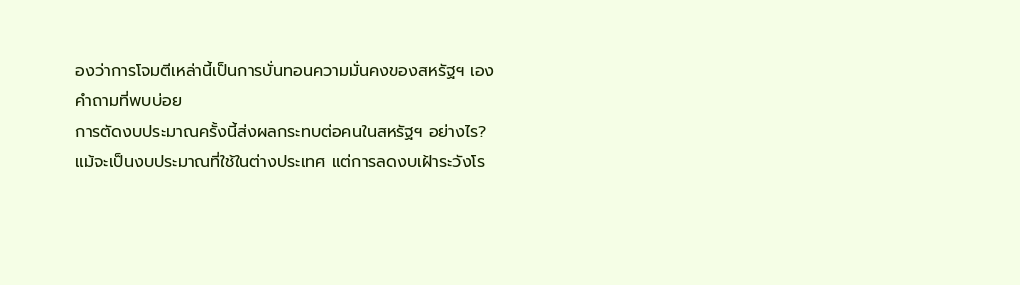องว่าการโจมตีเหล่านี้เป็นการบั่นทอนความมั่นคงของสหรัฐฯ เอง
คำถามที่พบบ่อย
การตัดงบประมาณครั้งนี้ส่งผลกระทบต่อคนในสหรัฐฯ อย่างไร?
แม้จะเป็นงบประมาณที่ใช้ในต่างประเทศ แต่การลดงบเฝ้าระวังโร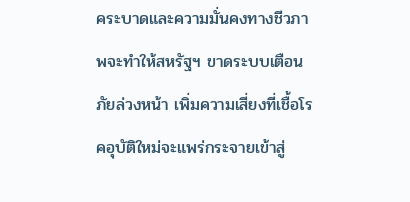คระบาดและความมั่นคงทางชีวภาพจะทำให้สหรัฐฯ ขาดระบบเตือนภัยล่วงหน้า เพิ่มความเสี่ยงที่เชื้อโรคอุบัติใหม่จะแพร่กระจายเข้าสู่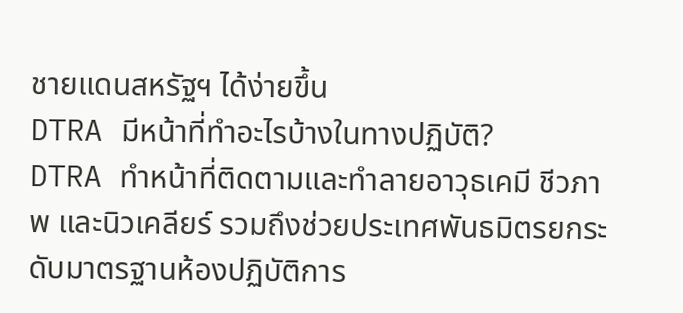ชายแดนสหรัฐฯ ได้ง่ายขึ้น
DTRA มีหน้าที่ทำอะไรบ้างในทางปฏิบัติ?
DTRA ทำหน้าที่ติดตามและทำลายอาวุธเคมี ชีวภาพ และนิวเคลียร์ รวมถึงช่วยประเทศพันธมิตรยกระดับมาตรฐานห้องปฏิบัติการ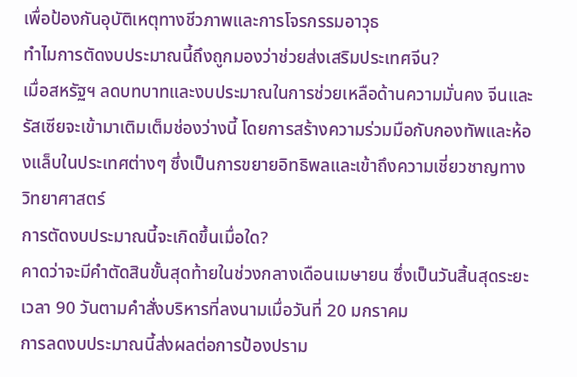เพื่อป้องกันอุบัติเหตุทางชีวภาพและการโจรกรรมอาวุธ
ทำไมการตัดงบประมาณนี้ถึงถูกมองว่าช่วยส่งเสริมประเทศจีน?
เมื่อสหรัฐฯ ลดบทบาทและงบประมาณในการช่วยเหลือด้านความมั่นคง จีนและรัสเซียจะเข้ามาเติมเต็มช่องว่างนี้ โดยการสร้างความร่วมมือกับกองทัพและห้องแล็บในประเทศต่างๆ ซึ่งเป็นการขยายอิทธิพลและเข้าถึงความเชี่ยวชาญทางวิทยาศาสตร์
การตัดงบประมาณนี้จะเกิดขึ้นเมื่อใด?
คาดว่าจะมีคำตัดสินขั้นสุดท้ายในช่วงกลางเดือนเมษายน ซึ่งเป็นวันสิ้นสุดระยะเวลา 90 วันตามคำสั่งบริหารที่ลงนามเมื่อวันที่ 20 มกราคม
การลดงบประมาณนี้ส่งผลต่อการป้องปราม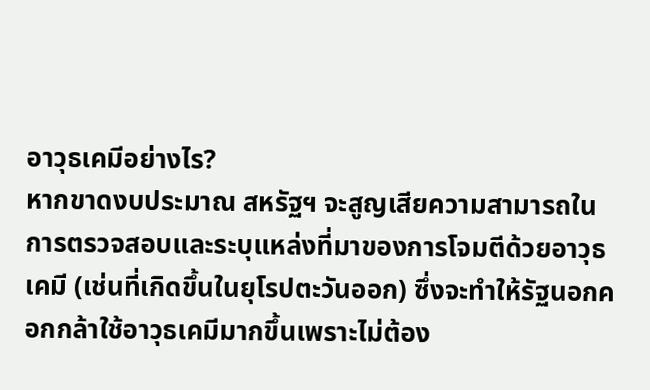อาวุธเคมีอย่างไร?
หากขาดงบประมาณ สหรัฐฯ จะสูญเสียความสามารถในการตรวจสอบและระบุแหล่งที่มาของการโจมตีด้วยอาวุธเคมี (เช่นที่เกิดขึ้นในยุโรปตะวันออก) ซึ่งจะทำให้รัฐนอกคอกกล้าใช้อาวุธเคมีมากขึ้นเพราะไม่ต้อง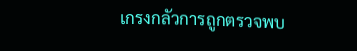เกรงกลัวการถูกตรวจพบ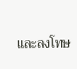และลงโทษ